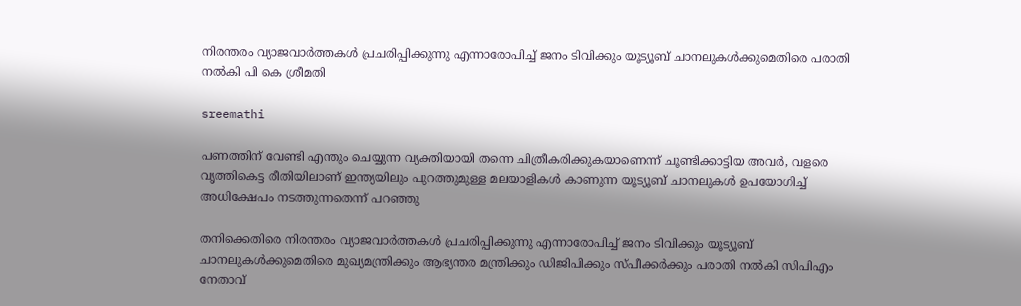നിരന്തരം വ്യാജവാര്‍ത്തകള്‍ പ്രചരിപ്പിക്കുന്നു എന്നാരോപിച്ച് ജനം ടിവിക്കും യൂട്യൂബ് ചാനലുകള്‍ക്കുമെതിരെ പരാതി നല്‍കി പി കെ ശ്രീമതി

sreemathi

പണത്തിന് വേണ്ടി എന്തും ചെയ്യുന്ന വ്യക്തിയായി തന്നെ ചിത്രീകരിക്കുകയാണെന്ന് ചൂണ്ടിക്കാട്ടിയ അവര്‍, വളരെ വൃത്തികെട്ട രീതിയിലാണ് ഇന്ത്യയിലും പുറത്തുമുള്ള മലയാളികള്‍ കാണുന്ന യൂട്യൂബ് ചാനലുകള്‍ ഉപയോഗിച്ച് അധിക്ഷേപം നടത്തുന്നതെന്ന് പറഞ്ഞു

തനിക്കെതിരെ നിരന്തരം വ്യാജവാര്‍ത്തകള്‍ പ്രചരിപ്പിക്കുന്നു എന്നാരോപിച്ച് ജനം ടിവിക്കും യൂട്യൂബ് ചാനലുകള്‍ക്കുമെതിരെ മുഖ്യമന്ത്രിക്കും ആഭ്യന്തര മന്ത്രിക്കും ഡിജിപിക്കും സ്പീക്കര്‍ക്കും പരാതി നല്‍കി സിപിഎം നേതാവ്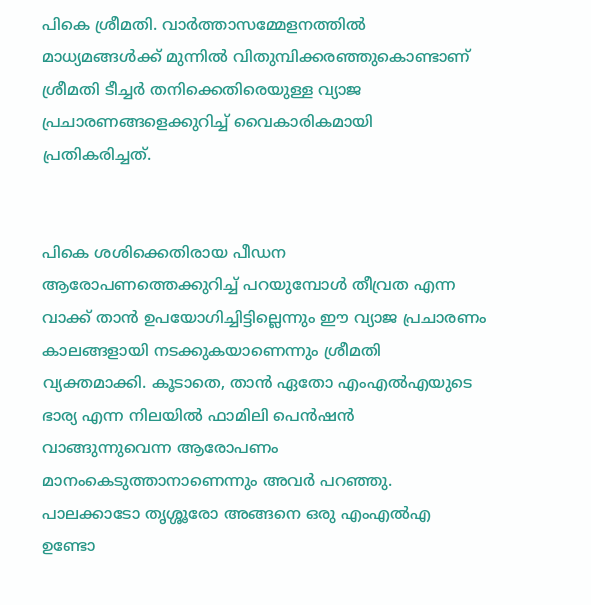പികെ ശ്രീമതി. വാര്‍ത്താസമ്മേളനത്തില്‍ മാധ്യമങ്ങള്‍ക്ക് മുന്നില്‍ വിതുമ്പിക്കരഞ്ഞുകൊണ്ടാണ് ശ്രീമതി ടീച്ചര്‍ തനിക്കെതിരെയുള്ള വ്യാജ പ്രചാരണങ്ങളെക്കുറിച്ച് വൈകാരികമായി പ്രതികരിച്ചത്.


പികെ ശശിക്കെതിരായ പീഡന ആരോപണത്തെക്കുറിച്ച് പറയുമ്പോള്‍ തീവ്രത എന്ന വാക്ക് താന്‍ ഉപയോഗിച്ചിട്ടില്ലെന്നും ഈ വ്യാജ പ്രചാരണം കാലങ്ങളായി നടക്കുകയാണെന്നും ശ്രീമതി വ്യക്തമാക്കി. കൂടാതെ, താന്‍ ഏതോ എംഎല്‍എയുടെ ഭാര്യ എന്ന നിലയില്‍ ഫാമിലി പെന്‍ഷന്‍ വാങ്ങുന്നുവെന്ന ആരോപണം മാനംകെടുത്താനാണെന്നും അവര്‍ പറഞ്ഞു. പാലക്കാടോ തൃശ്ശൂരോ അങ്ങനെ ഒരു എംഎല്‍എ ഉണ്ടോ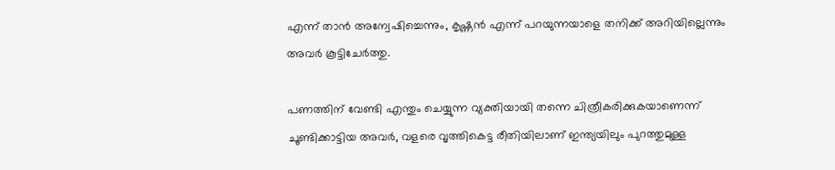എന്ന് താന്‍ അന്വേഷിച്ചെന്നും, കൃഷ്ണന്‍ എന്ന് പറയുന്നയാളെ തനിക്ക് അറിയില്ലെന്നും അവര്‍ കൂട്ടിചേര്‍ത്തു.

പണത്തിന് വേണ്ടി എന്തും ചെയ്യുന്ന വ്യക്തിയായി തന്നെ ചിത്രീകരിക്കുകയാണെന്ന് ചൂണ്ടിക്കാട്ടിയ അവര്‍, വളരെ വൃത്തികെട്ട രീതിയിലാണ് ഇന്ത്യയിലും പുറത്തുമുള്ള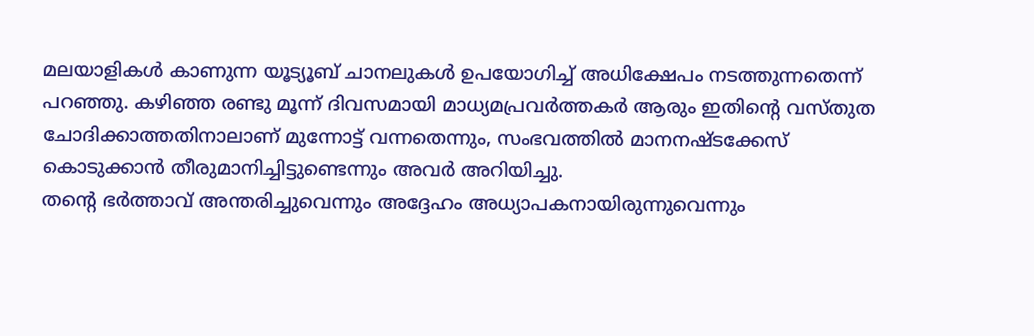മലയാളികള്‍ കാണുന്ന യൂട്യൂബ് ചാനലുകള്‍ ഉപയോഗിച്ച് അധിക്ഷേപം നടത്തുന്നതെന്ന് പറഞ്ഞു. കഴിഞ്ഞ രണ്ടു മൂന്ന് ദിവസമായി മാധ്യമപ്രവര്‍ത്തകര്‍ ആരും ഇതിന്റെ വസ്തുത ചോദിക്കാത്തതിനാലാണ് മുന്നോട്ട് വന്നതെന്നും, സംഭവത്തില്‍ മാനനഷ്ടക്കേസ് കൊടുക്കാന്‍ തീരുമാനിച്ചിട്ടുണ്ടെന്നും അവര്‍ അറിയിച്ചു.
തന്റെ ഭര്‍ത്താവ് അന്തരിച്ചുവെന്നും അദ്ദേഹം അധ്യാപകനായിരുന്നുവെന്നും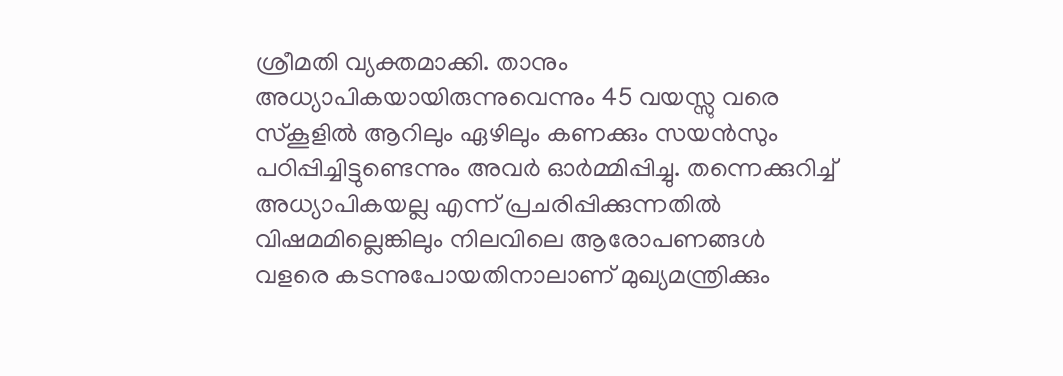ശ്രീമതി വ്യക്തമാക്കി. താനും അധ്യാപികയായിരുന്നുവെന്നും 45 വയസ്സു വരെ സ്‌കൂളില്‍ ആറിലും ഏഴിലും കണക്കും സയന്‍സും പഠിപ്പിച്ചിട്ടുണ്ടെന്നും അവര്‍ ഓര്‍മ്മിപ്പിച്ചു. തന്നെക്കുറിച്ച് അധ്യാപികയല്ല എന്ന് പ്രചരിപ്പിക്കുന്നതില്‍ വിഷമമില്ലെങ്കിലും നിലവിലെ ആരോപണങ്ങള്‍ വളരെ കടന്നുപോയതിനാലാണ് മുഖ്യമന്ത്രിക്കും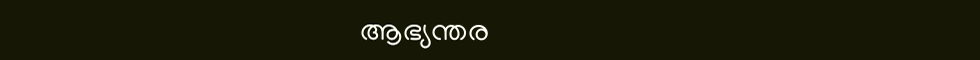ആഭ്യന്തര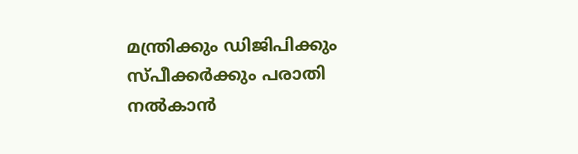മന്ത്രിക്കും ഡിജിപിക്കും സ്പീക്കര്‍ക്കും പരാതി നല്‍കാന്‍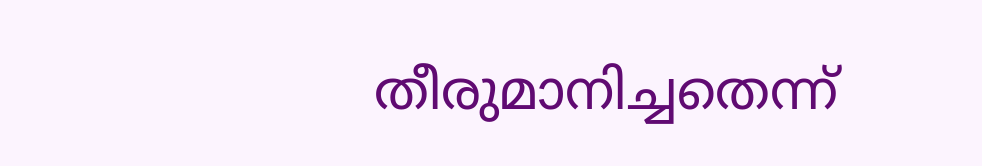തീരുമാനിച്ചതെന്ന്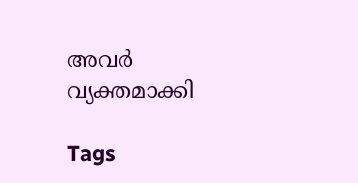അവര്‍ വ്യക്തമാക്കി

Tags